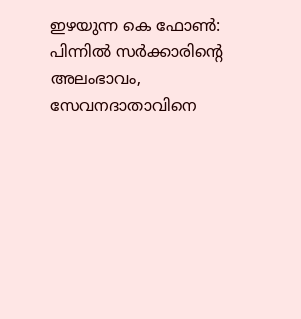ഇഴയുന്ന കെ ഫോണ്‍: പിന്നില്‍ സര്‍ക്കാരിന്‍റെ അലംഭാവം, സേവനദാതാവിനെ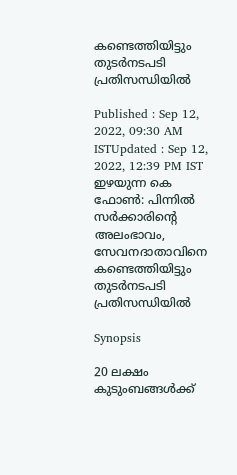കണ്ടെത്തിയിട്ടും തുടര്‍നടപടി പ്രതിസന്ധിയില്‍

Published : Sep 12, 2022, 09:30 AM ISTUpdated : Sep 12, 2022, 12:39 PM IST
ഇഴയുന്ന കെ ഫോണ്‍: പിന്നില്‍ സര്‍ക്കാരിന്‍റെ അലംഭാവം, സേവനദാതാവിനെ കണ്ടെത്തിയിട്ടും തുടര്‍നടപടി പ്രതിസന്ധിയില്‍

Synopsis

20 ലക്ഷം കുടുംബങ്ങൾക്ക്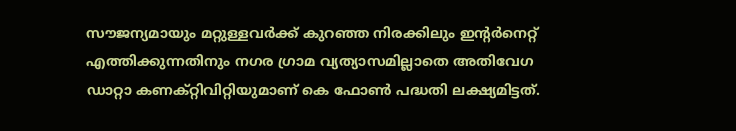സൗജന്യമായും മറ്റുള്ളവര്‍ക്ക് കുറഞ്ഞ നിരക്കിലും ഇന്‍റര്‍നെറ്റ് എത്തിക്കുന്നതിനും നഗര ഗ്രാമ വ്യത്യാസമില്ലാതെ അതിവേഗ ഡാറ്റാ കണക്റ്റിവിറ്റിയുമാണ് കെ ഫോൺ പദ്ധതി ലക്ഷ്യമിട്ടത്.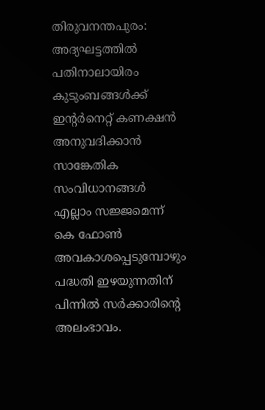തിരുവനന്തപുരം: അദ്യഘട്ടത്തിൽ പതിനാലായിരം കുടുംബങ്ങൾക്ക് ഇന്‍റര്‍നെറ്റ് കണക്ഷൻ അനുവദിക്കാൻ സാങ്കേതിക സംവിധാനങ്ങൾ എല്ലാം സജ്ജമെന്ന് കെ ഫോൺ അവകാശപ്പെടുമ്പോഴും പദ്ധതി ഇഴയുന്നതിന് പിന്നിൽ സര്‍ക്കാരിന്‍റെ അലംഭാവം.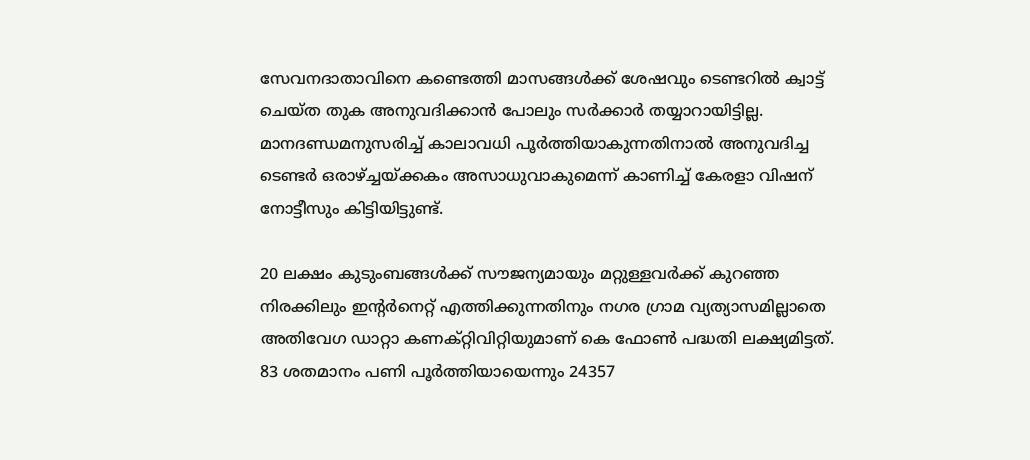സേവനദാതാവിനെ കണ്ടെത്തി മാസങ്ങൾക്ക് ശേഷവും ടെണ്ടറിൽ ക്വാട്ട് ചെയ്ത തുക അനുവദിക്കാൻ പോലും സര്‍ക്കാര്‍ തയ്യാറായിട്ടില്ല. മാനദണ്ഡമനുസരിച്ച് കാലാവധി പൂര്‍ത്തിയാകുന്നതിനാൽ അനുവദിച്ച ടെണ്ടര്‍ ഒരാഴ്‍ച്ചയ്ക്കകം അസാധുവാകുമെന്ന് കാണിച്ച് കേരളാ വിഷന് നോട്ടീസും കിട്ടിയിട്ടുണ്ട്.

20 ലക്ഷം കുടുംബങ്ങൾക്ക് സൗജന്യമായും മറ്റുള്ളവര്‍ക്ക് കുറഞ്ഞ നിരക്കിലും ഇന്‍റര്‍നെറ്റ് എത്തിക്കുന്നതിനും നഗര ഗ്രാമ വ്യത്യാസമില്ലാതെ അതിവേഗ ഡാറ്റാ കണക്റ്റിവിറ്റിയുമാണ് കെ ഫോൺ പദ്ധതി ലക്ഷ്യമിട്ടത്. 83 ശതമാനം പണി പൂര്‍ത്തിയായെന്നും 24357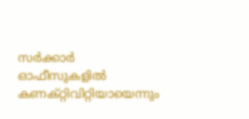സര്‍ക്കാര്‍ ഓഫീസുകളിൽ കണക്റ്റിവിറ്റിയായെന്നും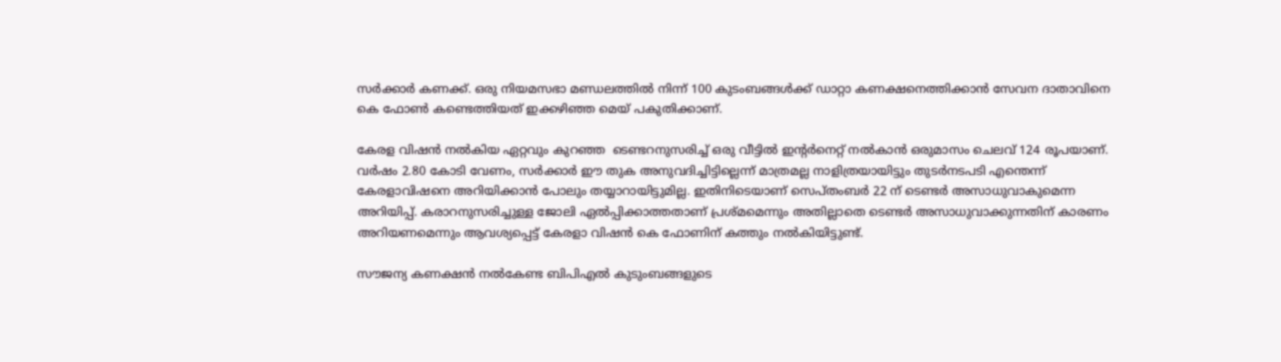സര്‍ക്കാര്‍ കണക്ക്. ഒരു നിയമസഭാ മണ്ഡലത്തിൽ നിന്ന് 100 കുടംബങ്ങൾക്ക് ഡാറ്റാ കണക്ഷനെത്തിക്കാൻ സേവന ദാതാവിനെ കെ ഫോൺ കണ്ടെത്തിയത് ഇക്കഴിഞ്ഞ മെയ് പകുതിക്കാണ്.

കേരള വിഷൻ നൽകിയ ഏറ്റവും കുറഞ്ഞ  ടെണ്ടറനുസരിച്ച് ഒരു വീട്ടിൽ ഇന്‍റര്‍നെറ്റ് നൽകാൻ ഒരുമാസം ചെലവ് 124 രൂപയാണ്. വര്‍ഷം 2.80 കോടി വേണം, സര്‍ക്കാര്‍ ഈ തുക അനുവദിച്ചിട്ടില്ലെന്ന് മാത്രമല്ല നാളിത്രയായിട്ടും തുടര്‍നടപടി എന്തെന്ന് കേരളാവിഷനെ അറിയിക്കാൻ പോലും തയ്യാറായിട്ടുമില്ല. ഇതിനിടെയാണ് സെപ്തംബര്‍ 22 ന് ടെണ്ടര്‍ അസാധുവാകുമെന്ന അറിയിപ്പ്. കരാറനുസരിച്ചുള്ള ജോലി ഏൽപ്പിക്കാത്തതാണ് പ്രശ്മമെന്നും അതില്ലാതെ ടെണ്ടര്‍ അസാധുവാക്കുന്നതിന് കാരണം അറിയണമെന്നും ആവശ്യപ്പെട്ട് കേരളാ വിഷൻ കെ ഫോണിന് കത്തും നൽകിയിട്ടുണ്ട്.

സൗജന്യ കണക്ഷൻ നൽകേണ്ട ബിപിഎൽ കുടുംബങ്ങളുടെ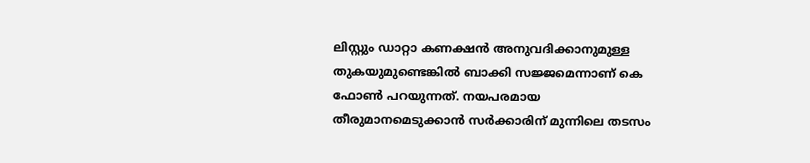ലിസ്റ്റും ഡാറ്റാ കണക്ഷൻ അനുവദിക്കാനുമുള്ള തുകയുമുണ്ടെങ്കിൽ ബാക്കി സജ്ജമെന്നാണ് കെ ഫോൺ പറയുന്നത്. നയപരമായ തീരുമാനമെടുക്കാൻ സര്‍ക്കാരിന് മുന്നിലെ തടസം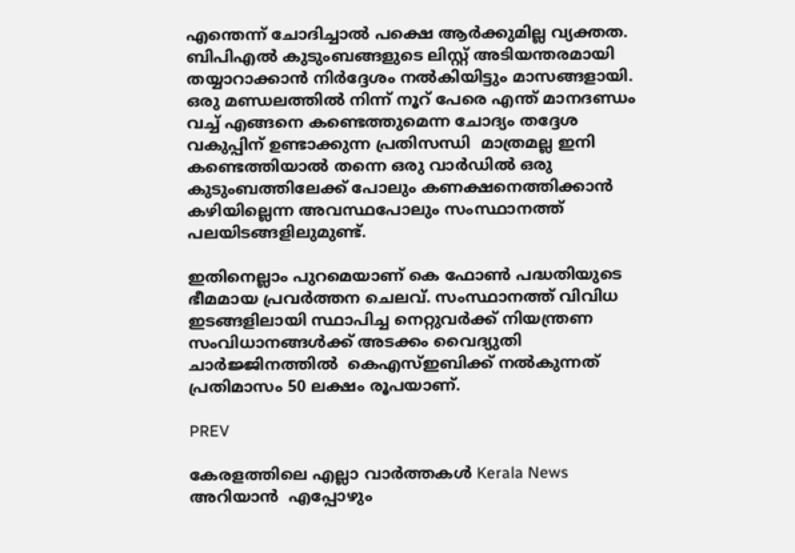എന്തെന്ന് ചോദിച്ചാൽ പക്ഷെ ആര്‍ക്കുമില്ല വ്യക്തത. ബിപിഎൽ കുടുംബങ്ങളുടെ ലിസ്റ്റ് അടിയന്തരമായി തയ്യാറാക്കാൻ നിര്‍ദ്ദേശം നൽകിയിട്ടും മാസങ്ങളായി. ഒരു മണ്ഡലത്തിൽ നിന്ന് നൂറ് പേരെ എന്ത് മാനദണ്ഡം വച്ച് എങ്ങനെ കണ്ടെത്തുമെന്ന ചോദ്യം തദ്ദേശ വകുപ്പിന് ഉണ്ടാക്കുന്ന പ്രതിസന്ധി  മാത്രമല്ല ഇനി കണ്ടെത്തിയാൽ തന്നെ ഒരു വാര്‍ഡിൽ ഒരു കുടുംബത്തിലേക്ക് പോലും കണക്ഷനെത്തിക്കാൻ കഴിയില്ലെന്ന അവസ്ഥപോലും സംസ്ഥാനത്ത് പലയിടങ്ങളിലുമുണ്ട്.

ഇതിനെല്ലാം പുറമെയാണ് കെ ഫോൺ പദ്ധതിയുടെ ഭീമമായ പ്രവര്‍ത്തന ചെലവ്. സംസ്ഥാനത്ത് വിവിധ ഇടങ്ങളിലായി സ്ഥാപിച്ച നെറ്റുവര്‍ക്ക് നിയന്ത്രണ സംവിധാനങ്ങൾക്ക് അടക്കം വൈദ്യുതി ചാര്‍ജ്ജിനത്തിൽ  കെഎസ്ഇബിക്ക് നൽകുന്നത് പ്രതിമാസം 50 ലക്ഷം രൂപയാണ്.

PREV

കേരളത്തിലെ എല്ലാ വാർത്തകൾ Kerala News അറിയാൻ  എപ്പോഴും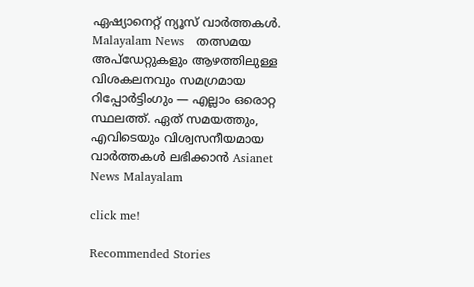ഏഷ്യാനെറ്റ് ന്യൂസ് വാർത്തകൾ.  Malayalam News   തത്സമയ അപ്‌ഡേറ്റുകളും ആഴത്തിലുള്ള വിശകലനവും സമഗ്രമായ റിപ്പോർട്ടിംഗും — എല്ലാം ഒരൊറ്റ സ്ഥലത്ത്. ഏത് സമയത്തും, എവിടെയും വിശ്വസനീയമായ വാർത്തകൾ ലഭിക്കാൻ Asianet News Malayalam

click me!

Recommended Stories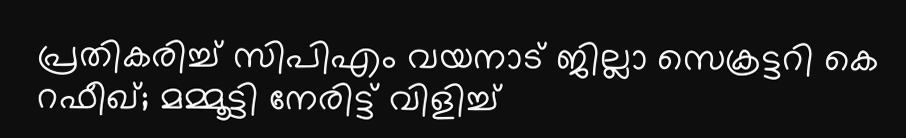പ്രതികരിച്ച് സിപിഎം വയനാട് ജില്ലാ സെക്രട്ടറി കെ റഫീഖ്; മമ്മൂട്ടി നേരിട്ട് വിളിച്ച്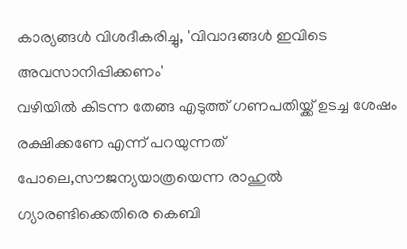കാര്യങ്ങൾ വിശദീകരിച്ചു, 'വിവാദങ്ങൾ ഇവിടെ അവസാനിപ്പിക്കണം'
വഴിയിൽ കിടന്ന തേങ്ങ എടുത്ത് ഗണപതിയ്ക്ക് ഉടച്ച ശേഷം രക്ഷിക്കണേ എന്ന് പറയുന്നത് പോലെ,സൗജന്യയാത്രയെന്ന രാഹുല്‍ ഗ്യാരണ്ടിക്കെതിരെ കെബി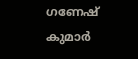ഗണേഷ് കുമാര്‍